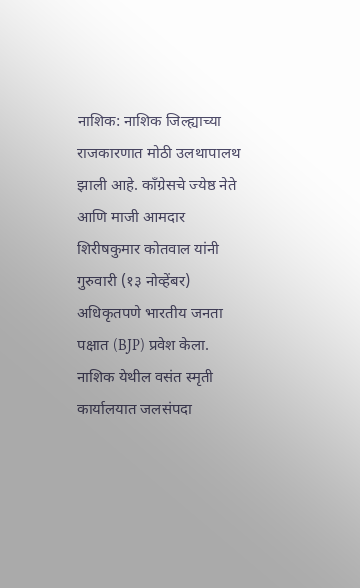नाशिक: नाशिक जिल्ह्याच्या राजकारणात मोठी उलथापालथ झाली आहे. काँग्रेसचे ज्येष्ठ नेते आणि माजी आमदार शिरीषकुमार कोतवाल यांनी गुरुवारी (१३ नोव्हेंबर) अधिकृतपणे भारतीय जनता पक्षात (BJP) प्रवेश केला. नाशिक येथील वसंत स्मृती कार्यालयात जलसंपदा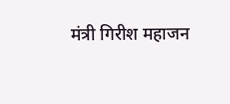मंत्री गिरीश महाजन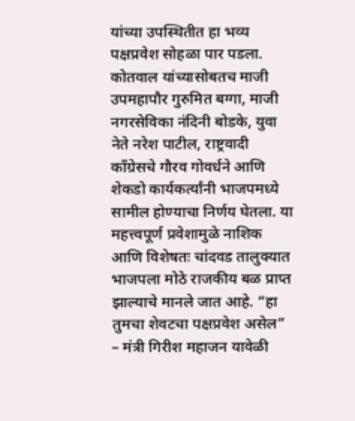यांच्या उपस्थितीत हा भव्य पक्षप्रवेश सोहळा पार पडला. कोतवाल यांच्यासोबतच माजी उपमहापौर गुरुमित बग्गा, माजी नगरसेविका नंदिनी बोडके, युवा नेते नरेश पाटील, राष्ट्रवादी काँग्रेसचे गौरव गोवर्धने आणि शेकडो कार्यकर्त्यांनी भाजपमध्ये सामील होण्याचा निर्णय घेतला. या महत्त्वपूर्ण प्रवेशामुळे नाशिक आणि विशेषतः चांदवड तालुक्यात भाजपला मोठे राजकीय बळ प्राप्त झाल्याचे मानले जात आहे. “हा तुमचा शेवटचा पक्षप्रवेश असेल” – मंत्री गिरीश महाजन यावेळी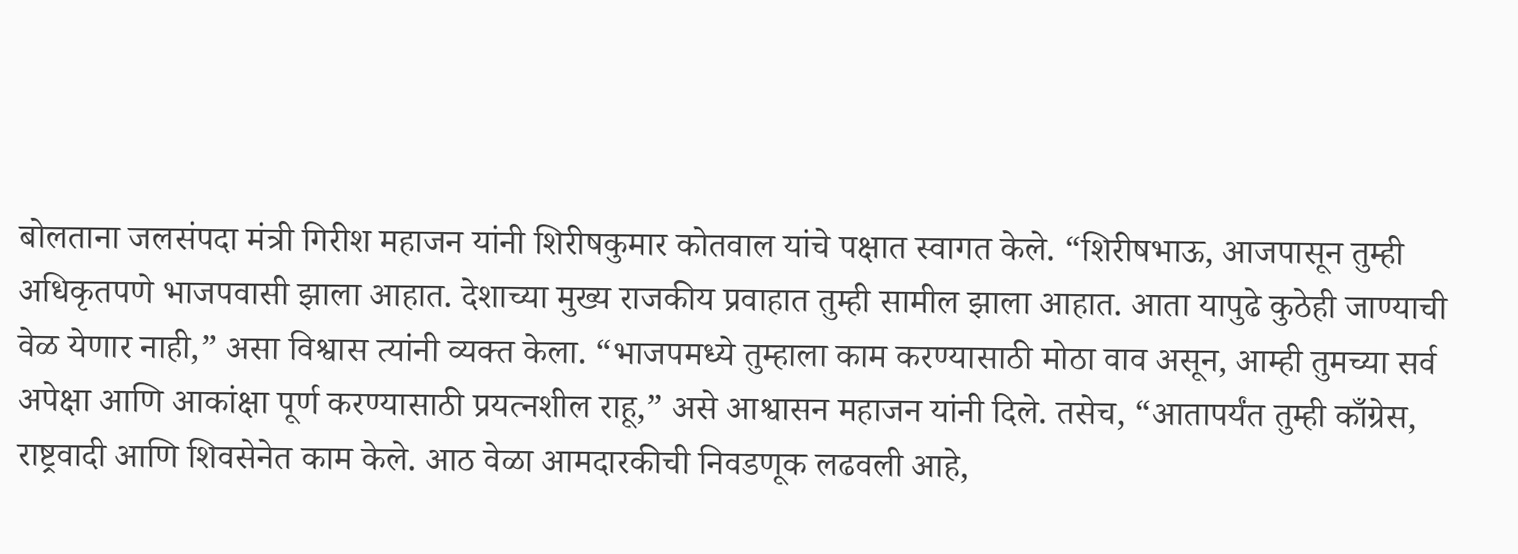बोलताना जलसंपदा मंत्री गिरीश महाजन यांनी शिरीषकुमार कोतवाल यांचे पक्षात स्वागत केले. “शिरीषभाऊ, आजपासून तुम्ही अधिकृतपणे भाजपवासी झाला आहात. देशाच्या मुख्य राजकीय प्रवाहात तुम्ही सामील झाला आहात. आता यापुढे कुठेही जाण्याची वेळ येणार नाही,” असा विश्वास त्यांनी व्यक्त केला. “भाजपमध्ये तुम्हाला काम करण्यासाठी मोठा वाव असून, आम्ही तुमच्या सर्व अपेक्षा आणि आकांक्षा पूर्ण करण्यासाठी प्रयत्नशील राहू,” असे आश्वासन महाजन यांनी दिले. तसेच, “आतापर्यंत तुम्ही काँग्रेस, राष्ट्रवादी आणि शिवसेनेत काम केले. आठ वेळा आमदारकीची निवडणूक लढवली आहे,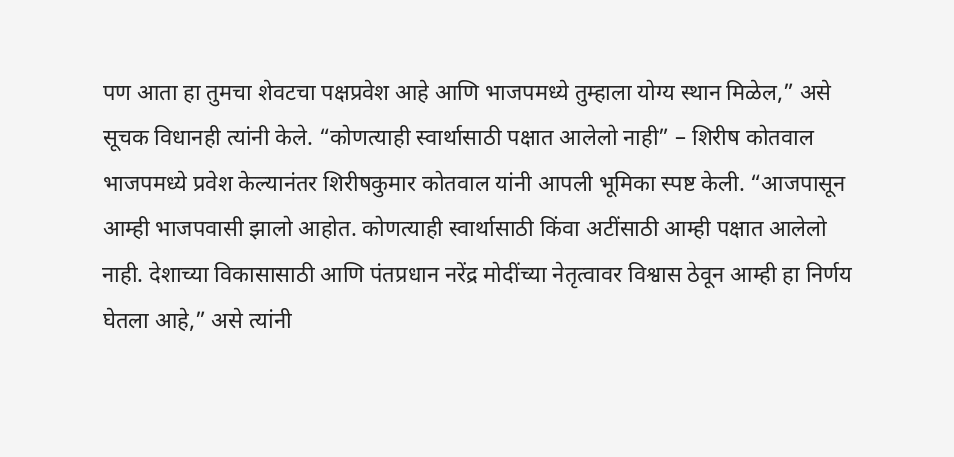पण आता हा तुमचा शेवटचा पक्षप्रवेश आहे आणि भाजपमध्ये तुम्हाला योग्य स्थान मिळेल,” असे सूचक विधानही त्यांनी केले. “कोणत्याही स्वार्थासाठी पक्षात आलेलो नाही” – शिरीष कोतवाल भाजपमध्ये प्रवेश केल्यानंतर शिरीषकुमार कोतवाल यांनी आपली भूमिका स्पष्ट केली. “आजपासून आम्ही भाजपवासी झालो आहोत. कोणत्याही स्वार्थासाठी किंवा अटींसाठी आम्ही पक्षात आलेलो नाही. देशाच्या विकासासाठी आणि पंतप्रधान नरेंद्र मोदींच्या नेतृत्वावर विश्वास ठेवून आम्ही हा निर्णय घेतला आहे,” असे त्यांनी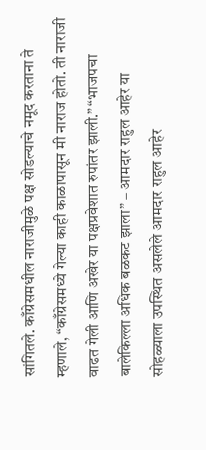सांगितले. काँग्रेसमधील नाराजीमुळे पक्ष सोडल्याचे नमूद करताना ते म्हणाले, “काँग्रेसमध्ये गेल्या काही काळापासून मी नाराज होतो. ती नाराजी वाढत गेली आणि अखेर या पक्षप्रवेशात रुपांतर झाली.” “भाजपचा बालेकिल्ला अधिक बळकट झाला” – आमदार राहुल आहेर या सोहळ्याला उपस्थित असलेले आमदार राहुल आहेर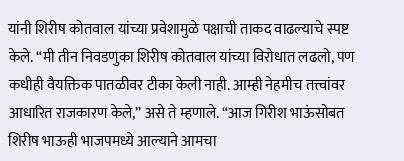यांनी शिरीष कोतवाल यांच्या प्रवेशामुळे पक्षाची ताकद वाढल्याचे स्पष्ट केले. “मी तीन निवडणुका शिरीष कोतवाल यांच्या विरोधात लढलो, पण कधीही वैयक्तिक पातळीवर टीका केली नाही. आम्ही नेहमीच तत्त्वांवर आधारित राजकारण केले,” असे ते म्हणाले. “आज गिरीश भाऊंसोबत शिरीष भाऊही भाजपमध्ये आल्याने आमचा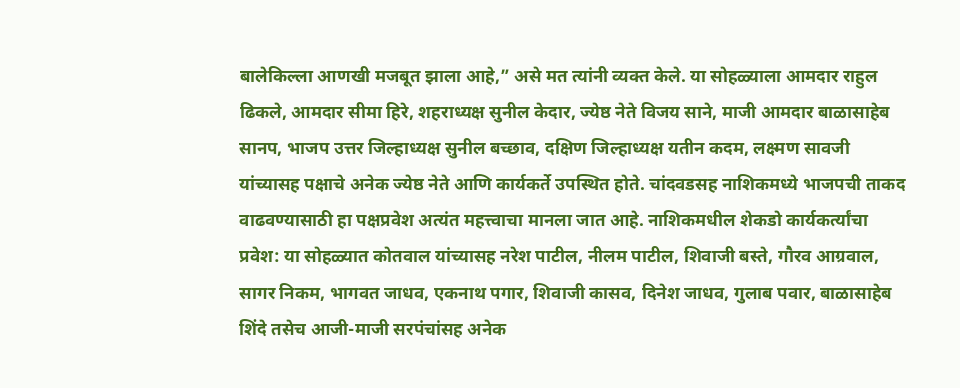बालेकिल्ला आणखी मजबूत झाला आहे,” असे मत त्यांनी व्यक्त केले. या सोहळ्याला आमदार राहुल ढिकले, आमदार सीमा हिरे, शहराध्यक्ष सुनील केदार, ज्येष्ठ नेते विजय साने, माजी आमदार बाळासाहेब सानप, भाजप उत्तर जिल्हाध्यक्ष सुनील बच्छाव, दक्षिण जिल्हाध्यक्ष यतीन कदम, लक्ष्मण सावजी यांच्यासह पक्षाचे अनेक ज्येष्ठ नेते आणि कार्यकर्ते उपस्थित होते. चांदवडसह नाशिकमध्ये भाजपची ताकद वाढवण्यासाठी हा पक्षप्रवेश अत्यंत महत्त्वाचा मानला जात आहे. नाशिकमधील शेकडो कार्यकर्त्यांचा प्रवेश: या सोहळ्यात कोतवाल यांच्यासह नरेश पाटील, नीलम पाटील, शिवाजी बस्ते, गौरव आग्रवाल, सागर निकम, भागवत जाधव, एकनाथ पगार, शिवाजी कासव, दिनेश जाधव, गुलाब पवार, बाळासाहेब शिंदे तसेच आजी-माजी सरपंचांसह अनेक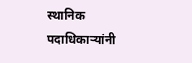स्थानिक पदाधिकाऱ्यांनी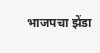भाजपचा झेंडा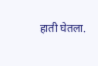हाती घेतला.